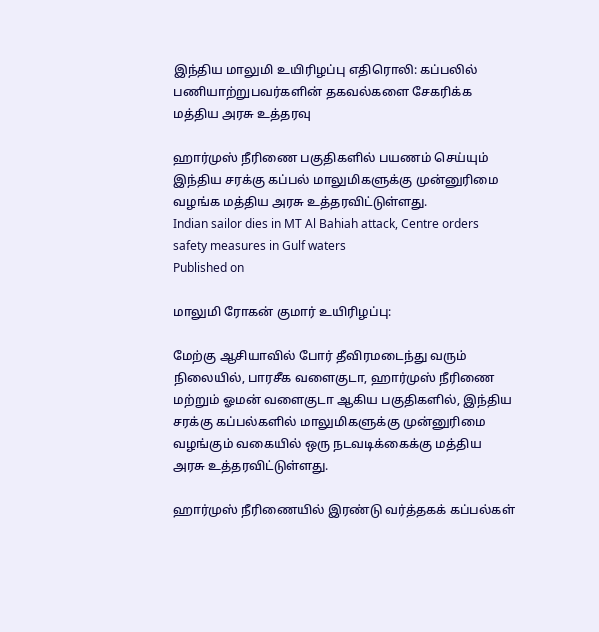இந்திய மாலுமி உயிரிழப்பு எதிரொலி: கப்பலில் பணியாற்றுபவர்களின் தகவல்களை சேகரிக்க மத்திய அரசு உத்தரவு

ஹார்முஸ் நீரிணை பகுதிகளில் பயணம் செய்யும் இந்திய சரக்கு கப்பல் மாலுமிகளுக்கு முன்னுரிமை வழங்க மத்திய அரசு உத்தரவிட்டுள்ளது.
Indian sailor dies in MT Al Bahiah attack, Centre orders safety measures in Gulf waters
Published on

மாலுமி ரோகன் குமார் உயிரிழப்பு:

மேற்கு ஆசியாவில் போர் தீவிரமடைந்து வரும் நிலையில், பாரசீக வளைகுடா, ஹார்முஸ் நீரிணை மற்றும் ஓமன் வளைகுடா ஆகிய பகுதிகளில், இந்திய சரக்கு கப்பல்களில் மாலுமிகளுக்கு முன்னுரிமை வழங்கும் வகையில் ஒரு நடவடிக்கைக்கு மத்திய அரசு உத்தரவிட்டுள்ளது.

ஹார்முஸ் நீரிணையில் இரண்டு வர்த்தகக் கப்பல்கள்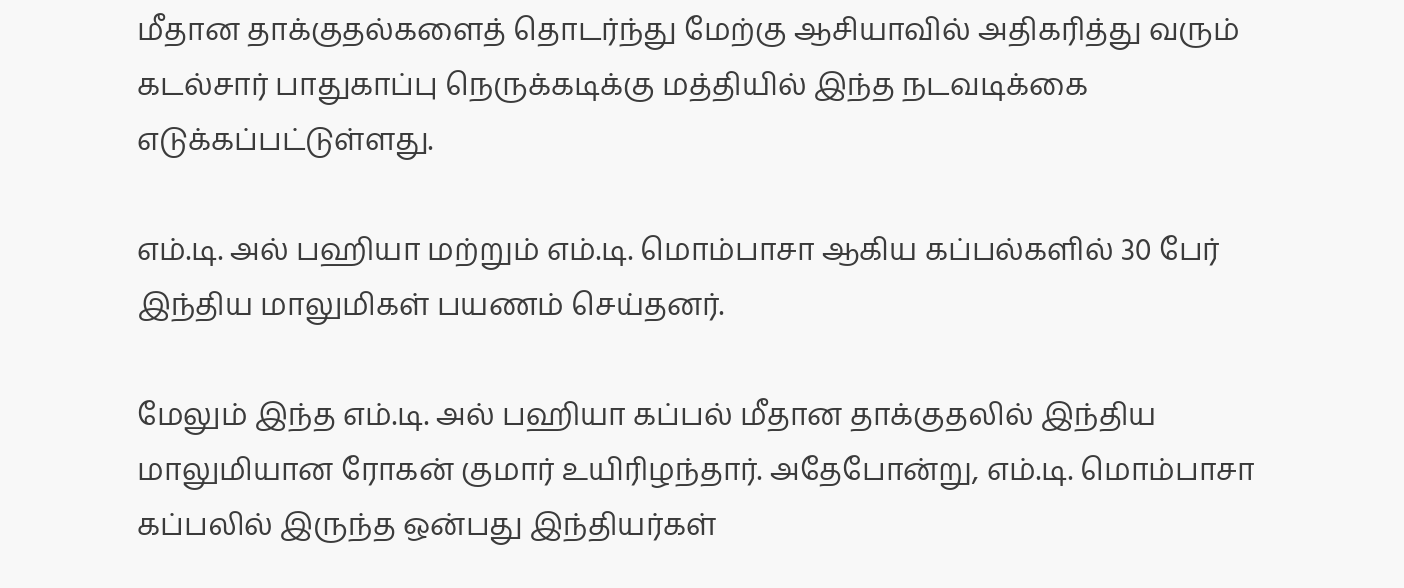மீதான தாக்குதல்களைத் தொடர்ந்து மேற்கு ஆசியாவில் அதிகரித்து வரும் கடல்சார் பாதுகாப்பு நெருக்கடிக்கு மத்தியில் இந்த நடவடிக்கை எடுக்கப்பட்டுள்ளது.

எம்.டி. அல் பஹியா மற்றும் எம்.டி. மொம்பாசா ஆகிய கப்பல்களில் 30 பேர் இந்திய மாலுமிகள் பயணம் செய்தனர்.

மேலும் இந்த எம்.டி. அல் பஹியா கப்பல் மீதான தாக்குதலில் இந்திய மாலுமியான ரோகன் குமார் உயிரிழந்தார். அதேபோன்று, எம்.டி. மொம்பாசா கப்பலில் இருந்த ஒன்பது இந்தியர்கள்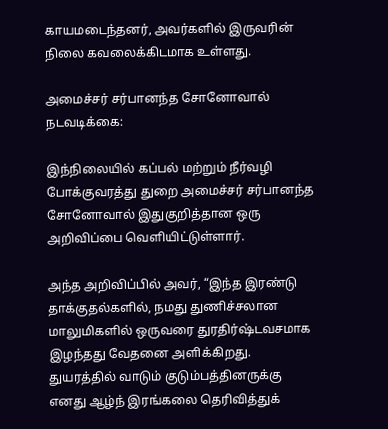காயமடைந்தனர், அவர்களில் இருவரின் நிலை கவலைக்கிடமாக உள்ளது.

அமைச்சர் சர்பானந்த சோனோவால் நடவடிக்கை:

இந்நிலையில் கப்பல் மற்றும் நீர்வழி போக்குவரத்து துறை அமைச்சர் சர்பானந்த சோனோவால் இதுகுறித்தான ஒரு அறிவிப்பை வெளியிட்டுள்ளார்.

அந்த அறிவிப்பில் அவர், “இந்த இரண்டு தாக்குதல்களில், நமது துணிச்சலான மாலுமிகளில் ஒருவரை துரதிர்ஷ்டவசமாக இழந்தது வேதனை அளிக்கிறது. துயரத்தில் வாடும் குடும்பத்தினருக்கு எனது ஆழ்ந் இரங்கலை தெரிவித்துக்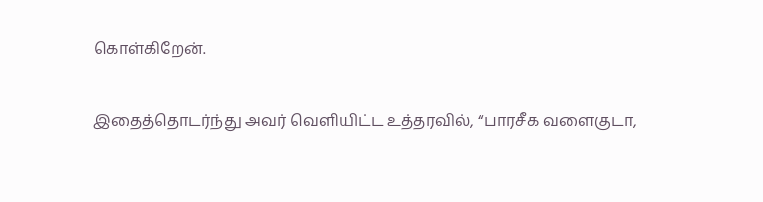கொள்கிறேன்.

இதைத்தொடர்ந்து அவர் வெளியிட்ட உத்தரவில், “பாரசீக வளைகுடா,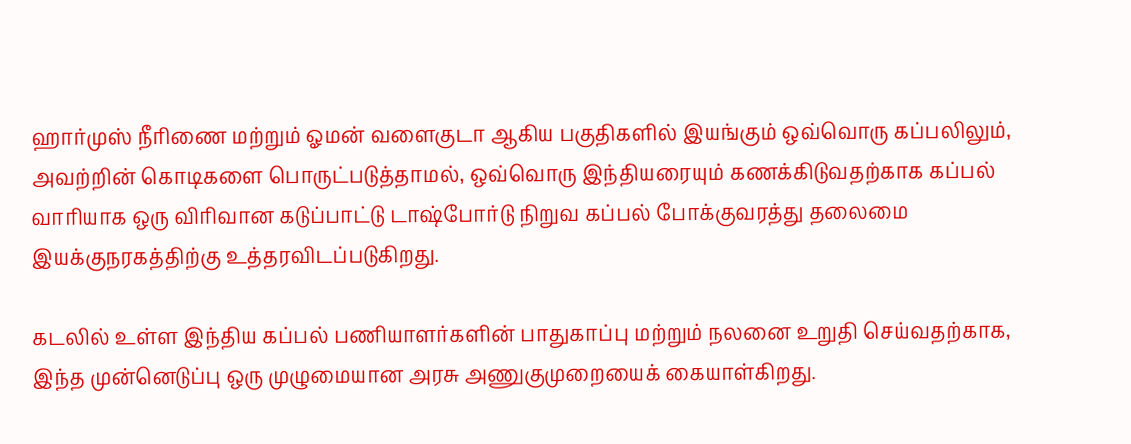ஹார்முஸ் நீரிணை மற்றும் ஓமன் வளைகுடா ஆகிய பகுதிகளில் இயங்கும் ஒவ்வொரு கப்பலிலும், அவற்றின் கொடிகளை பொருட்படுத்தாமல், ஒவ்வொரு இந்தியரையும் கணக்கிடுவதற்காக கப்பல் வாரியாக ஒரு விரிவான கடுப்பாட்டு டாஷ்போர்டு நிறுவ கப்பல் போக்குவரத்து தலைமை இயக்குநரகத்திற்கு உத்தரவிடப்படுகிறது.

கடலில் உள்ள இந்திய கப்பல் பணியாளர்களின் பாதுகாப்பு மற்றும் நலனை உறுதி செய்வதற்காக, இந்த முன்னெடுப்பு ஒரு முழுமையான அரசு அணுகுமுறையைக் கையாள்கிறது.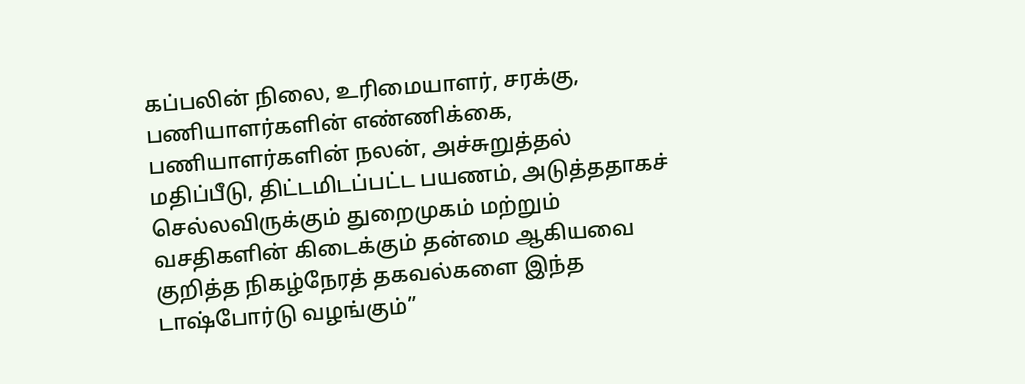கப்பலின் நிலை, உரிமையாளர், சரக்கு, பணியாளர்களின் எண்ணிக்கை, பணியாளர்களின் நலன், அச்சுறுத்தல் மதிப்பீடு, திட்டமிடப்பட்ட பயணம், அடுத்ததாகச் செல்லவிருக்கும் துறைமுகம் மற்றும் வசதிகளின் கிடைக்கும் தன்மை ஆகியவை குறித்த நிகழ்நேரத் தகவல்களை இந்த டாஷ்போர்டு வழங்கும்”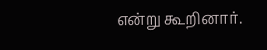என்று கூறினார்.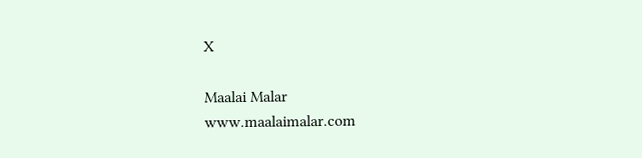X

Maalai Malar
www.maalaimalar.com